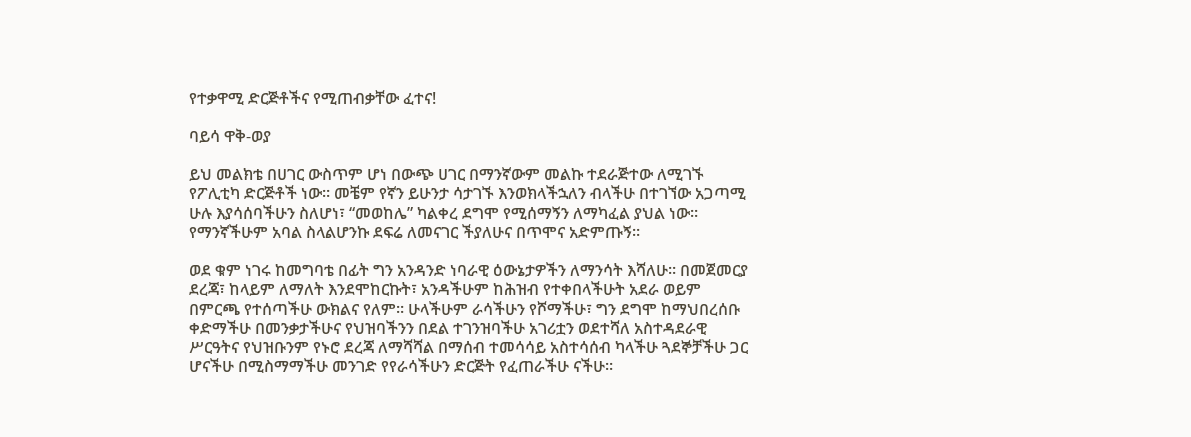የተቃዋሚ ድርጅቶችና የሚጠብቃቸው ፈተና!

ባይሳ ዋቅ-ወያ

ይህ መልክቴ በሀገር ውስጥም ሆነ በውጭ ሀገር በማንኛውም መልኩ ተደራጅተው ለሚገኙ የፖሊቲካ ድርጅቶች ነው። መቼም የኛን ይሁንታ ሳታገኙ እንወክላችኋለን ብላችሁ በተገኘው አጋጣሚ ሁሉ እያሳሰባችሁን ስለሆነ፣ “መወከሌ” ካልቀረ ደግሞ የሚሰማኝን ለማካፈል ያህል ነው። የማንኛችሁም አባል ስላልሆንኩ ደፍሬ ለመናገር ችያለሁና በጥሞና አድምጡኝ።

ወደ ቁም ነገሩ ከመግባቴ በፊት ግን አንዳንድ ነባራዊ ዕውኔታዎችን ለማንሳት እሻለሁ። በመጀመርያ ደረጃ፣ ከላይም ለማለት እንደሞከርኩት፣ አንዳችሁም ከሕዝብ የተቀበላችሁት አደራ ወይም በምርጫ የተሰጣችሁ ውክልና የለም። ሁላችሁም ራሳችሁን የሾማችሁ፣ ግን ደግሞ ከማህበረሰቡ ቀድማችሁ በመንቃታችሁና የህዝባችንን በደል ተገንዝባችሁ አገሪቷን ወደተሻለ አስተዳደራዊ ሥርዓትና የህዝቡንም የኑሮ ደረጃ ለማሻሻል በማሰብ ተመሳሳይ አስተሳሰብ ካላችሁ ጓደኞቻችሁ ጋር ሆናችሁ በሚስማማችሁ መንገድ የየራሳችሁን ድርጅት የፈጠራችሁ ናችሁ።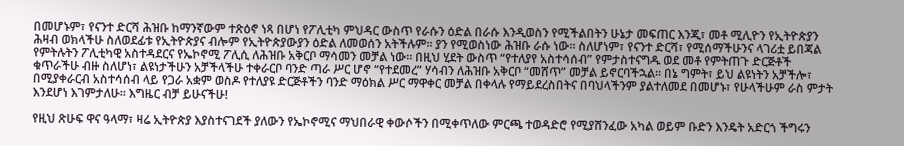በመሆኑም፣ የናንተ ድርሻ ሕዝቡ ከማንኛውም ተጽዕኖ ነጻ በሆነ የፖሊቲካ ምህዳር ውስጥ የራሱን ዕድል በራሱ እንዲወስን የሚችልበትን ሁኔታ መፍጠር እንጂ፣ መቶ ሚሊዮን የኢትዮጵያን ሕዛብ ወክላችሁ ስለወደፊቱ የኢትዮጵያና ብሎም የኢትዮጵያውያን ዕድል ለመወሰን አትችሉም። ያን የሚወስነው ሕዝቡ ራሱ ነው። ስለሆነም፣ የናንተ ድርሻ፣ የሚሰማችሁንና ላገሪቷ ይበጃል የምትሉትን ፖሊቲካዊ አስተዳደርና የኤኮኖሚ ፖሊሲ ለሕዝቡ አቅርቦ ማሳመን መቻል ነው። በዚህ ሂደት ውስጥ “የተለያየ አስተሳሰብ” የምታስተናግዱ ወደ መቶ የምትጠጉ ድርጅቶች ቁጥራችሁ ብዙ ስለሆነ፣ ልዩነታችሁን አቻችላችሁ ተቀራርቦ ባንድ ጣራ ሥር ሆኖ “የተደመረ” ሃሳብን ለሕዝቡ አቅርቦ “መሸጥ” መቻል ይኖርባችኋል። በኔ ግምት፣ ይህ ልዩነትን አቻችሎ፣ በሚያቀራርብ አስተሳሰብ ላይ የጋራ አቋም ወስዶ የተለያዩ ድርጅቶችን ባንድ ማዕክል ሥር ማዋቀር መቻል በቀላሉ የማይደረስበትና በባህላችንም ያልተለመደ በመሆኑ፣ የሁላችሁም ራስ ምታት እንደሆነ እገምታለሁ። እግዜር ብቻ ይሁናችሁ!

የዚህ ጽሁፍ ዋና ዓላማ፣ ዛሬ ኢትዮጵያ እያስተናገደች ያለውን የኤኮኖሚና ማህበራዊ ቀውሶችን በሚቀጥለው ምርጫ ተወዳድሮ የሚያሸንፈው አካል ወይም ቡድን እንዴት አድርጎ ችግሩን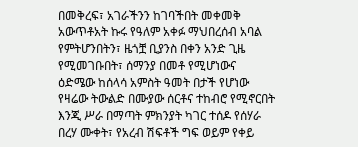በመቅረፍ፣ አገራችንን ከገባችበት መቀመቅ አውጥቶአት ኩሩ የዓለም አቀፉ ማህበረሰብ አባል የምትሆንበትን፣ ዜጎቿ ቢያንስ በቀን አንድ ጊዜ የሚመገቡበት፣ ሰማንያ በመቶ የሚሆነውና ዕድሜው ከሰላሳ አምስት ዓመት በታች የሆነው የዛሬው ትውልድ በሙያው ሰርቶና ተከብሮ የሚኖርበት እንጂ ሥራ በማጣት ምክንያት ካገር ተሰዶ የሰሃራ በረሃ ሙቀት፣ የአረብ ሽፍቶች ግፍ ወይም የቀይ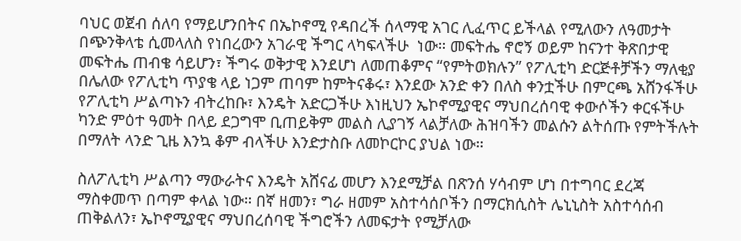ባህር ወጀብ ሰለባ የማይሆንበትና በኤኮኖሚ የዳበረች ሰላማዊ አገር ሊፈጥር ይችላል የሚለውን ለዓመታት በጭንቅላቴ ሲመላለስ የነበረውን አገራዊ ችግር ላካፍላችሁ  ነው። መፍትሔ ኖሮኝ ወይም ከናንተ ቅጽበታዊ መፍትሔ ጠብቄ ሳይሆን፣ ችግሩ ወቅታዊ እንደሆነ ለመጠቆምና “የምትወክሉን” የፖሊቲካ ድርጅቶቻችን ማለቂያ በሌለው የፖሊቲካ ጥያቄ ላይ ነጋም ጠባም ከምትናቆሩ፣ እንደው አንድ ቀን በለስ ቀንቷችሁ በምርጫ አሸንፋችሁ የፖሊቲካ ሥልጣኑን ብትረከቡ፣ እንዴት አድርጋችሁ እነዚህን ኤኮኖሚያዊና ማህበረሰባዊ ቀውሶችን ቀርፋችሁ ካንድ ምዕተ ዓመት በላይ ደጋግሞ ቢጠይቅም መልስ ሊያገኝ ላልቻለው ሕዝባችን መልሱን ልትሰጡ የምትችሉት በማለት ላንድ ጊዜ እንኳ ቆም ብላችሁ እንድታስቡ ለመኮርኮር ያህል ነው።

ስለፖሊቲካ ሥልጣን ማውራትና እንዴት አሸናፊ መሆን እንደሚቻል በጽንሰ ሃሳብም ሆነ በተግባር ደረጃ ማስቀመጥ በጣም ቀላል ነው። በኛ ዘመን፣ ግራ ዘመም አስተሳሰቦችን በማርክሲስት ሌኒኒስት አስተሳሰብ ጠቅልለን፣ ኤኮኖሚያዊና ማህበረሰባዊ ችግሮችን ለመፍታት የሚቻለው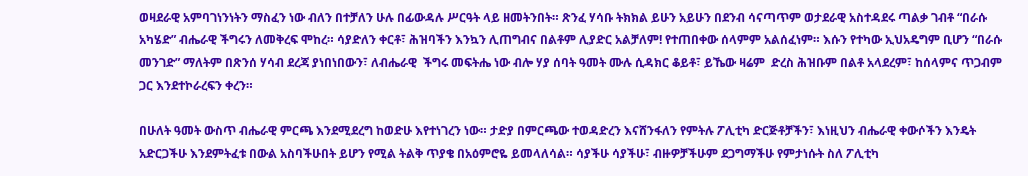ወዛደራዊ አምባገነንነትን ማስፈን ነው ብለን በተቻለን ሁሉ በፊውዳሉ ሥርዓት ላይ ዘመትንበት። ጽንፈ ሃሳቡ ትክክል ይሁን አይሁን በደንብ ሳናጣጥም ወታደራዊ አስተዳደሩ ጣልቃ ገብቶ “በራሱ አካሄድ” ብሔራዊ ችግሩን ለመቅረፍ ሞከረ። ሳያድለን ቀርቶ፣ ሕዝባችን እንኳን ሊጠግብና በልቶም ሊያድር አልቻለም! የተጠበቀው ሰላምም አልሰፈነም። እሱን የተካው ኢህአዴግም ቢሆን “በራሱ መንገድ” ማለትም በጽንሰ ሃሳብ ደረጃ ያነበነበውን፣ ለብሔራዊ  ችግሩ መፍትሔ ነው ብሎ ሃያ ሰባት ዓመት ሙሉ ሲዳክር ቆይቶ፣ ይኼው ዛሬም  ድረስ ሕዝቡም በልቶ አላደረም፣ ከሰላምና ጥጋብም ጋር እንደተኮራረፍን ቀረን።

በሁለት ዓመት ውስጥ ብሔራዊ ምርጫ እንደሚደረግ ከወድሁ እየተነገረን ነው። ታድያ በምርጫው ተወዳድረን እናሸንፋለን የምትሉ ፖሊቲካ ድርጅቶቻችን፣ እነዚህን ብሔራዊ ቀውሶችን እንዴት አድርጋችሁ እንደምትፈቱ በውል አስባችሁበት ይሆን የሚል ትልቅ ጥያቄ በአዕምሮዬ ይመላለሳል። ሳያችሁ ሳያችሁ፣ ብዙዎቻችሁም ደጋግማችሁ የምታነሱት ስለ ፖሊቲካ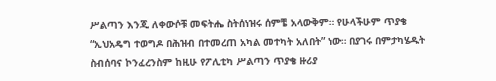ሥልጣን እንጂ ለቀውሶቹ መፍትሔ ስትሰነዝሩ ሰምቼ አላውቅም። የሁላችሁም ጥያቄ “ኢህአዴግ ተወግዶ በሕዝብ በተመረጠ አካል መተካት አለበት” ነው። በያገሩ በምታካሄዱት ስብሰባና ኮንፈረንስም ከዚሁ የፖሊቲካ ሥልጣን ጥያቄ ዙሪያ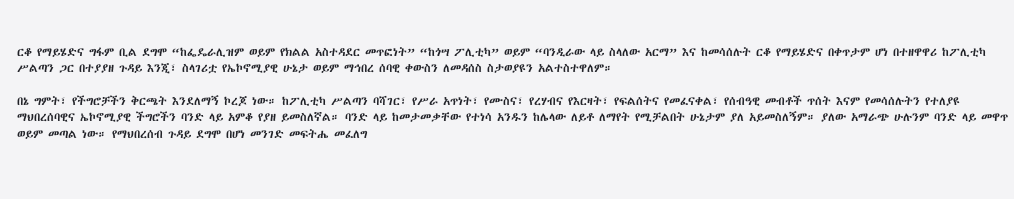ርቆ የማይሄድና ግፋም ቢል ደግሞ “ከፌዴራሊዝም ወይም የክልል አስተዳደር መጥፎነት” “ከጎሣ ፖሊቲካ” ወይም “ባንዲራው ላይ ስላለው አርማ” እና ከመሳሰሉት ርቆ የማይሄድና በቀጥታም ሆነ በተዘዋዋሪ ከፖሊቲካ ሥልጣን ጋር በተያያዘ ጉዳይ እንጂ፣ ስላገሪቷ የኤኮኖሚያዊ ሁኔታ ወይም ማኅበረ ሰባዊ ቀውስን ለመዳሰስ ስታወያዩን አልተስተዋለም።

በኔ ግምት፣ የችግሮቻችን ቅርጫት እንደለማኝ ኮረጆ ነው። ከፖሊቲካ ሥልጣን ባሻገር፣ የሥራ አጥነት፣ የሙስና፣ የረሃብና የእርዛት፣ የፍልሰትና የመፈናቀል፣ የሰብዓዊ መብቶች ጥሰት እናም የመሳሰሉትን የተለያዩ ማህበረሰባዊና ኤኮኖሚያዊ ችግሮችን ባንድ ላይ አምቆ የያዘ ይመስለኛል። ባንድ ላይ ከመታመቃቸው የተነሳ አንዱን ከሌላው ለይቶ ለማየት የሚቻልበት ሁኔታም ያለ አይመስለኝም። ያለው አማራጭ ሁሉንም ባንድ ላይ መዋጥ ወይም መጣል ነው። የማህበረሰብ ጉዳይ ደግሞ በሆነ መንገድ መፍትሔ መፈለግ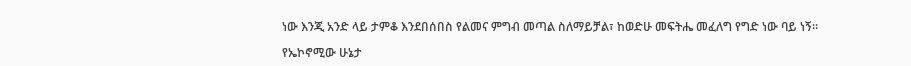ነው እንጂ አንድ ላይ ታምቆ እንደበሰበስ የልመና ምግብ መጣል ስለማይቻል፣ ከወድሁ መፍትሔ መፈለግ የግድ ነው ባይ ነኝ።

የኤኮኖሚው ሁኔታ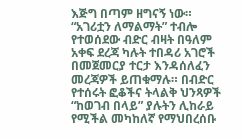እጅግ በጣም ዘግናኝ ነው። “አገሪቷን ለማልማት” ተብሎ የተወሰደው ብድር ብዛት በዓለም አቀፍ ደረጃ ካሉት ተበዳሪ አገሮች በመጀመርያ ተርታ እንዳሰለፈን መረጃዎች ይጠቁማሉ። በብድር የተሰሩት ፎቆችና ትላልቅ ህንጻዎች “ከወገብ በላይ” ያሉትን ሊከራይ የሚችል መካከለኛ የማህበረሰቡ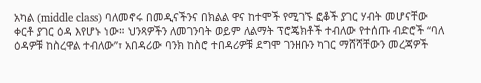አካል (middle class) ባለመኖሩ በመዲናችንና በክልል ዋና ከተሞች የሚገኙ ፎቆች ያገር ሃብት መሆናቸው ቀርቶ ያገር ዕዳ እየሆኑ ነው። ህንጻዎችን ለመገንባት ወይም ለልማት ፕሮጄክቶች ተብለው የተሰጡ ብድሮች “ባለ ዕዳዎቹ ከስረዋል ተብለው”፣ አበዳሪው ባንክ ከስሮ ተበዳሪዎቹ ደግሞ ገንዘቡን ካገር ማሸሻቸውን መረጃዎች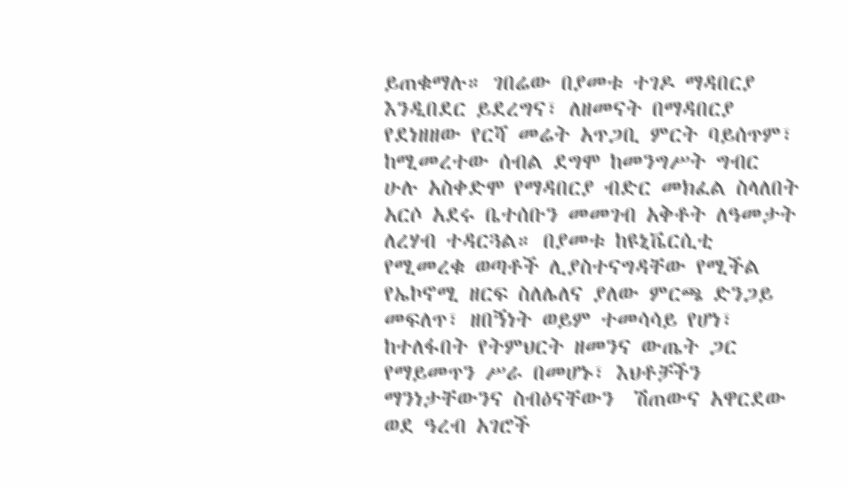ይጠቁማሉ። ገበሬው በያመቱ ተገዶ ማዳበርያ እንዲበደር ይደረግና፣ ለዘመናት በማዳበርያ የደነዘዘው የርሻ መሬት አጥጋቢ ምርት ባይሰጥም፣ ከሚመረተው ሰብል ደግሞ ከመንግሥት ግብር ሁሉ አስቀድሞ የማዳበርያ ብድር መክፈል ስላለበት አርሶ አደሩ ቤተሰቡን መመገብ አቅቶት ለዓመታት ለረሃብ ተዳርጓል። በያመቱ ከዩኒቬርሲቲ የሚመረቁ ወጣቶች ሊያስተናግዳቸው የሚችል የኤኮኖሚ ዘርፍ ስለሌለና ያለው ምርጫ ድንጋይ መፍለጥ፣ ዘበኝነት ወይም ተመሳሳይ የሆነ፣ ከተለፋበት የትምህርት ዘመንና ውጤት ጋር የማይመጥን ሥራ በመሆኑ፣ እህቶቻችን ማንነታቸውንና ስብዕናቸውን  ሽጠውና አዋርደው ወደ ዓረብ አገሮች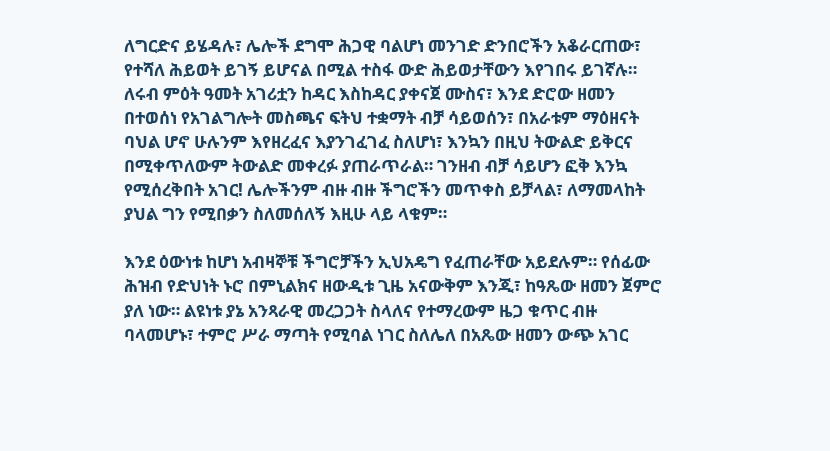ለግርድና ይሄዳሉ፣ ሌሎች ደግሞ ሕጋዊ ባልሆነ መንገድ ድንበሮችን አቆራርጠው፣ የተሻለ ሕይወት ይገኝ ይሆናል በሚል ተስፋ ውድ ሕይወታቸውን እየገበሩ ይገኛሉ። ለሩብ ምዕት ዓመት አገሪቷን ከዳር እስከዳር ያቀናጀ ሙስና፣ እንደ ድሮው ዘመን በተወሰነ የአገልግሎት መስጫና ፍትህ ተቋማት ብቻ ሳይወሰን፣ በአራቱም ማዕዘናት ባህል ሆኖ ሁሉንም እየዘረፈና እያንገፈገፈ ስለሆነ፣ እንኳን በዚህ ትውልድ ይቅርና በሚቀጥለውም ትውልድ መቀረፉ ያጠራጥራል። ገንዘብ ብቻ ሳይሆን ፎቅ እንኳ የሚሰረቅበት አገር! ሌሎችንም ብዙ ብዙ ችግሮችን መጥቀስ ይቻላል፣ ለማመላከት ያህል ግን የሚበቃን ስለመሰለኝ እዚሁ ላይ ላቁም።

እንደ ዕውነቱ ከሆነ አብዛኞቹ ችግሮቻችን ኢህአዴግ የፈጠራቸው አይደሉም። የሰፊው ሕዝብ የድህነት ኑሮ በምኒልክና ዘውዲቱ ጊዜ አናውቅም እንጂ፣ ከዓጼው ዘመን ጀምሮ ያለ ነው። ልዩነቱ ያኔ አንጻራዊ መረጋጋት ስላለና የተማረውም ዜጋ ቁጥር ብዙ ባላመሆኑ፣ ተምሮ ሥራ ማጣት የሚባል ነገር ስለሌለ በአጼው ዘመን ውጭ አገር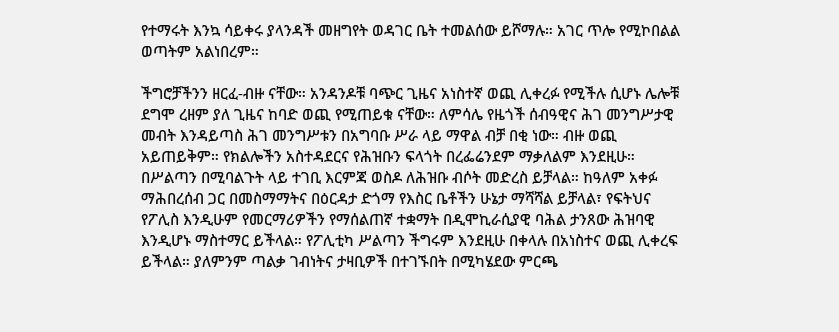የተማሩት እንኳ ሳይቀሩ ያላንዳች መዘግየት ወዳገር ቤት ተመልሰው ይሾማሉ። አገር ጥሎ የሚኮበልል ወጣትም አልነበረም።

ችግሮቻችንን ዘርፈ-ብዙ ናቸው። አንዳንዶቹ ባጭር ጊዜና አነስተኛ ወጪ ሊቀረፉ የሚችሉ ሲሆኑ ሌሎቹ ደግሞ ረዘም ያለ ጊዜና ከባድ ወጪ የሚጠይቁ ናቸው። ለምሳሌ የዜጎች ሰብዓዊና ሕገ መንግሥታዊ መብት እንዳይጣስ ሕገ መንግሥቱን በአግባቡ ሥራ ላይ ማዋል ብቻ በቂ ነው። ብዙ ወጪ አይጠይቅም። የክልሎችን አስተዳደርና የሕዝቡን ፍላጎት በረፌሬንደም ማቃለልም እንደዚሁ። በሥልጣን በሚባልጉት ላይ ተገቢ እርምጃ ወስዶ ለሕዝቡ ብሶት መድረስ ይቻላል። ከዓለም አቀፉ ማሕበረሰብ ጋር በመስማማትና በዕርዳታ ድጎማ የእስር ቤቶችን ሁኔታ ማሻሻል ይቻላል፣ የፍትህና የፖሊስ እንዲሁም የመርማሪዎችን የማሰልጠኛ ተቋማት በዲሞኪራሲያዊ ባሕል ታንጸው ሕዝባዊ እንዲሆኑ ማስተማር ይችላል። የፖሊቲካ ሥልጣን ችግሩም እንደዚሁ በቀላሉ በአነስተና ወጪ ሊቀረፍ ይችላል። ያለምንም ጣልቃ ገብነትና ታዛቢዎች በተገኙበት በሚካሄደው ምርጫ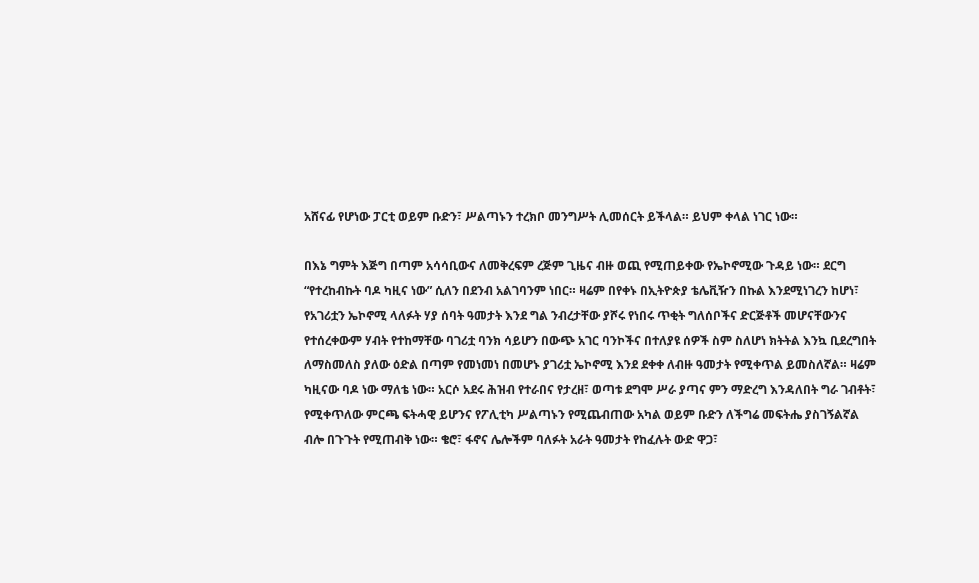አሸናፊ የሆነው ፓርቲ ወይም ቡድን፣ ሥልጣኑን ተረክቦ መንግሥት ሊመሰርት ይችላል። ይህም ቀላል ነገር ነው።

በእኔ ግምት እጅግ በጣም አሳሳቢውና ለመቅረፍም ረጅም ጊዜና ብዙ ወጪ የሚጠይቀው የኤኮኖሚው ጉዳይ ነው። ደርግ “የተረከብኩት ባዶ ካዚና ነው” ሲለን በደንብ አልገባንም ነበር። ዛሬም በየቀኑ በኢትዮጵያ ቴሌቪዥን በኩል እንደሚነገረን ከሆነ፣ የአገሪቷን ኤኮኖሚ ላለፉት ሃያ ሰባት ዓመታት እንደ ግል ንብረታቸው ያሾሩ የነበሩ ጥቂት ግለሰቦችና ድርጅቶች መሆናቸውንና የተሰረቀውም ሃብት የተከማቸው ባገሪቷ ባንክ ሳይሆን በውጭ አገር ባንኮችና በተለያዩ ሰዎች ስም ስለሆነ ክትትል እንኳ ቢደረግበት ለማስመለስ ያለው ዕድል በጣም የመነመነ በመሆኑ ያገሪቷ ኤኮኖሚ እንደ ደቀቀ ለብዙ ዓመታት የሚቀጥል ይመስለኛል። ዛሬም ካዚናው ባዶ ነው ማለቴ ነው። አርሶ አደሩ ሕዝብ የተራበና የታረዘ፣ ወጣቱ ደግሞ ሥራ ያጣና ምን ማድረግ እንዳለበት ግራ ገብቶት፣ የሚቀጥለው ምርጫ ፍትሓዊ ይሆንና የፖሊቲካ ሥልጣኑን የሚጨብጠው አካል ወይም ቡድን ለችግሬ መፍትሔ ያስገኝልኛል ብሎ በጉጉት የሚጠብቅ ነው። ቄሮ፣ ፋኖና ሌሎችም ባለፉት አራት ዓመታት የከፈሉት ውድ ዋጋ፣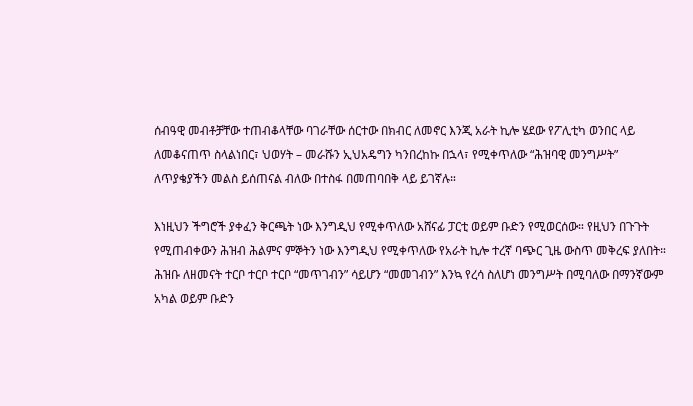ሰብዓዊ መብቶቻቸው ተጠብቆላቸው ባገራቸው ሰርተው በክብር ለመኖር እንጂ አራት ኪሎ ሄደው የፖሊቲካ ወንበር ላይ ለመቆናጠጥ ስላልነበር፣ ህወሃት – መራሹን ኢህአዴግን ካንበረከኩ በኋላ፣ የሚቀጥለው “ሕዝባዊ መንግሥት” ለጥያቄያችን መልስ ይሰጠናል ብለው በተስፋ በመጠባበቅ ላይ ይገኛሉ።

እነዚህን ችግሮች ያቀፈን ቅርጫት ነው እንግዲህ የሚቀጥለው አሸናፊ ፓርቲ ወይም ቡድን የሚወርሰው። የዚህን በጉጉት የሚጠብቀውን ሕዝብ ሕልምና ምኞትን ነው እንግዲህ የሚቀጥለው የአራት ኪሎ ተረኛ ባጭር ጊዜ ውስጥ መቅረፍ ያለበት። ሕዝቡ ለዘመናት ተርቦ ተርቦ ተርቦ “መጥገብን” ሳይሆን “መመገብን” እንኳ የረሳ ስለሆነ መንግሥት በሚባለው በማንኛውም አካል ወይም ቡድን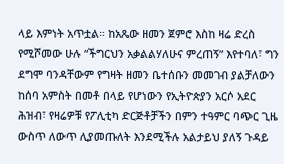ላይ እምነት አጥቷል። ከአጼው ዘመን ጀምሮ እስከ ዛሬ ድረስ የሚሾመው ሁሉ “ችግርህን አቃልልሃለሁና ምረጠኝ” እየተባለ፣ ግን ደግሞ ባንዳቸውም የግዛት ዘመን ቤተሰቡን መመገብ ያልቻለውን ከሰባ አምስት በመቶ በላይ የሆነውን የኢትዮጵያን አርሶ አደር ሕዝብ፣ የዛሬዎቹ የፖሊቲካ ድርጅቶቻችን በምን ተዓምር ባጭር ጊዜ ውስጥ ለውጥ ሊያመጡለት እንደሚችሉ አልታይህ ያለኝ ጉዳይ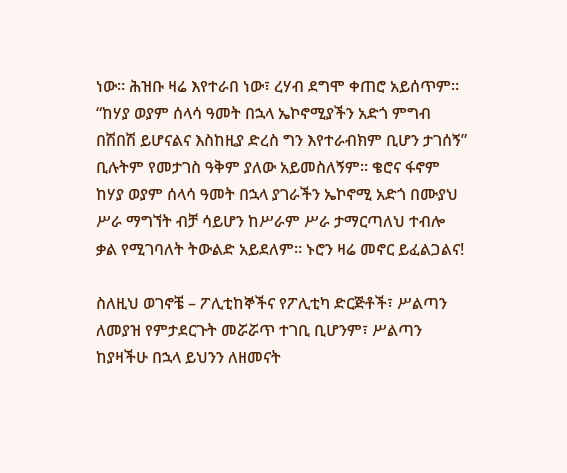ነው። ሕዝቡ ዛሬ እየተራበ ነው፣ ረሃብ ደግሞ ቀጠሮ አይሰጥም። “ከሃያ ወያም ሰላሳ ዓመት በኋላ ኤኮኖሚያችን አድጎ ምግብ በሽበሽ ይሆናልና እስከዚያ ድረስ ግን እየተራብክም ቢሆን ታገሰኝ” ቢሉትም የመታገስ ዓቅም ያለው አይመስለኝም። ቄሮና ፋኖም ከሃያ ወያም ሰላሳ ዓመት በኋላ ያገራችን ኤኮኖሚ አድጎ በሙያህ ሥራ ማግኘት ብቻ ሳይሆን ከሥራም ሥራ ታማርጣለህ ተብሎ ቃል የሚገባለት ትውልድ አይደለም። ኑሮን ዛሬ መኖር ይፈልጋልና!

ስለዚህ ወገኖቼ – ፖሊቲከኞችና የፖሊቲካ ድርጅቶች፣ ሥልጣን ለመያዝ የምታደርጉት መሯሯጥ ተገቢ ቢሆንም፣ ሥልጣን ከያዛችሁ በኋላ ይህንን ለዘመናት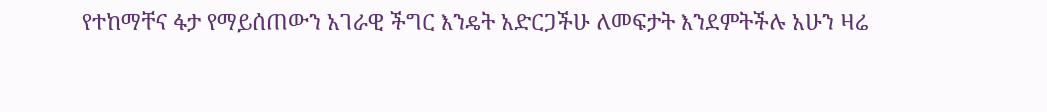የተከማቸና ፋታ የማይሰጠውን አገራዊ ችግር እንዴት አድርጋችሁ ለመፍታት እንደምትችሉ አሁን ዛሬ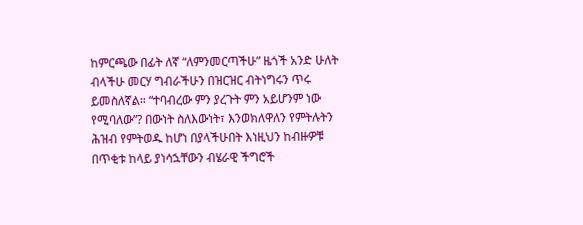ከምርጫው በፊት ለኛ “ለምንመርጣችሁ” ዜጎች አንድ ሁለት ብላችሁ መርሃ ግብራችሁን በዝርዝር ብትነግሩን ጥሩ ይመስለኛል። “ተባብረው ምን ያረጉት ምን አይሆንም ነው የሚባለው”? በውነት ስለእውነት፣ እንወክለዋለን የምትሉትን ሕዝብ የምትወዱ ከሆነ በያላችሁበት እነዚህን ከብዙዎቹ በጥቂቱ ከላይ ያነሳኋቸውን ብሄራዊ ችግሮች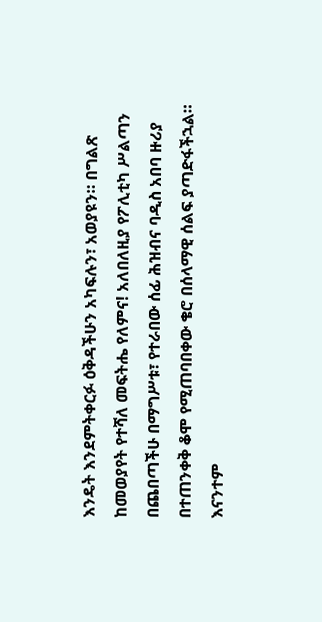እንዴት እንደምትቀርፉ ዕቅዳችሁን አካፍሉን፣ አወያዩን። በግልጽ ከመወያየት የተሻለ መፍትሔ የለምና! አለበለዚያ የፖሊቲካ ሥልጣን በጨበጣችሁ በማግሥቱ፣ የተራበው ሰፊ ሕዝብና ባዲስ አበባ ዙሪያ በተጠንቀቅ ቆሞ የሚጠባበቀው ቄሮ በሰላማዊ ሰልፍ ያጣድፋችኋል። እናንተም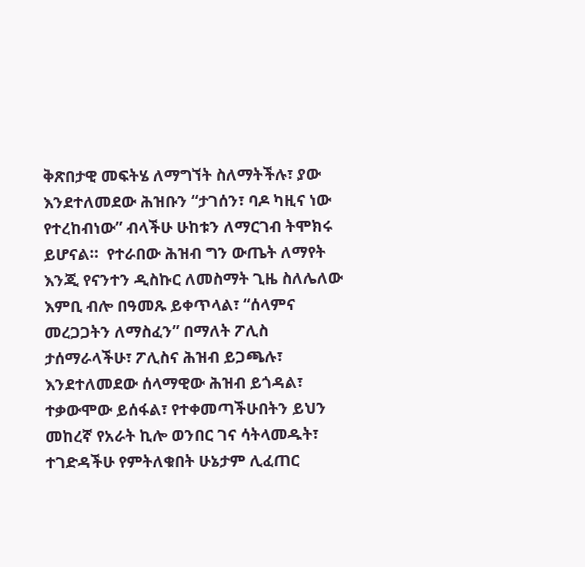ቅጽበታዊ መፍትሄ ለማግኘት ስለማትችሉ፣ ያው እንደተለመደው ሕዝቡን “ታገሰን፣ ባዶ ካዚና ነው የተረከብነው” ብላችሁ ሁከቱን ለማርገብ ትሞክሩ ይሆናል።  የተራበው ሕዝብ ግን ውጤት ለማየት እንጂ የናንተን ዲስኩር ለመስማት ጊዜ ስለሌለው እምቢ ብሎ በዓመጹ ይቀጥላል፣ “ሰላምና መረጋጋትን ለማስፈን” በማለት ፖሊስ ታሰማራላችሁ፣ ፖሊስና ሕዝብ ይጋጫሉ፣ እንደተለመደው ሰላማዊው ሕዝብ ይጎዳል፣ ተቃውሞው ይሰፋል፣ የተቀመጣችሁበትን ይህን መከረኛ የአራት ኪሎ ወንበር ገና ሳትላመዱት፣ ተገድዳችሁ የምትለቁበት ሁኔታም ሊፈጠር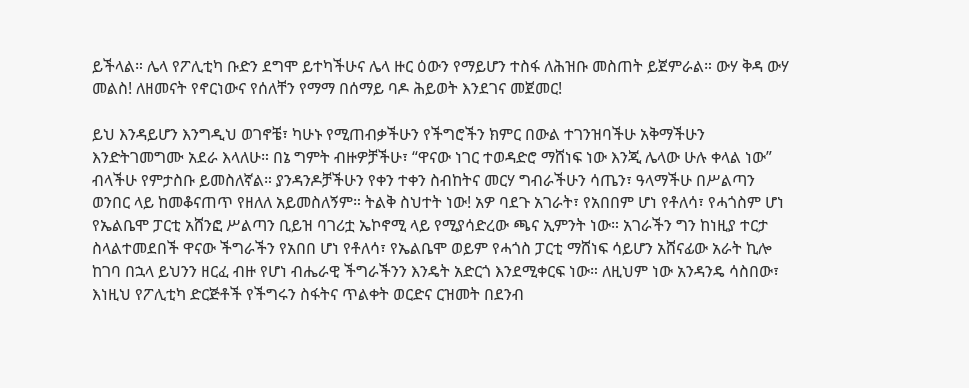ይችላል። ሌላ የፖሊቲካ ቡድን ደግሞ ይተካችሁና ሌላ ዙር ዕውን የማይሆን ተስፋ ለሕዝቡ መስጠት ይጀምራል። ውሃ ቅዳ ውሃ መልስ! ለዘመናት የኖርነውና የሰለቸን የማማ በሰማይ ባዶ ሕይወት እንደገና መጀመር!

ይህ እንዳይሆን እንግዲህ ወገኖቼ፣ ካሁኑ የሚጠብቃችሁን የችግሮችን ክምር በውል ተገንዝባችሁ አቅማችሁን እንድትገመግሙ አደራ እላለሁ። በኔ ግምት ብዙዎቻችሁ፣ “ዋናው ነገር ተወዳድሮ ማሸነፍ ነው እንጂ ሌላው ሁሉ ቀላል ነው” ብላችሁ የምታስቡ ይመስለኛል። ያንዳንዶቻችሁን የቀን ተቀን ስብከትና መርሃ ግብራችሁን ሳጤን፣ ዓላማችሁ በሥልጣን ወንበር ላይ ከመቆናጠጥ የዘለለ አይመስለኝም። ትልቅ ስህተት ነው! አዎ ባደጉ አገራት፣ የአበበም ሆነ የቶለሳ፣ የሓጎስም ሆነ የኤልቤሞ ፓርቲ አሸንፎ ሥልጣን ቢይዝ ባገሪቷ ኤኮኖሚ ላይ የሚያሳድረው ጫና ኢምንት ነው። አገራችን ግን ከነዚያ ተርታ ስላልተመደበች ዋናው ችግራችን የአበበ ሆነ የቶለሳ፣ የኤልቤሞ ወይም የሓጎስ ፓርቲ ማሸነፍ ሳይሆን አሸናፊው አራት ኪሎ ከገባ በኋላ ይህንን ዘርፈ ብዙ የሆነ ብሔራዊ ችግራችንን እንዴት አድርጎ እንደሚቀርፍ ነው። ለዚህም ነው አንዳንዴ ሳስበው፣ እነዚህ የፖሊቲካ ድርጅቶች የችግሩን ስፋትና ጥልቀት ወርድና ርዝመት በደንብ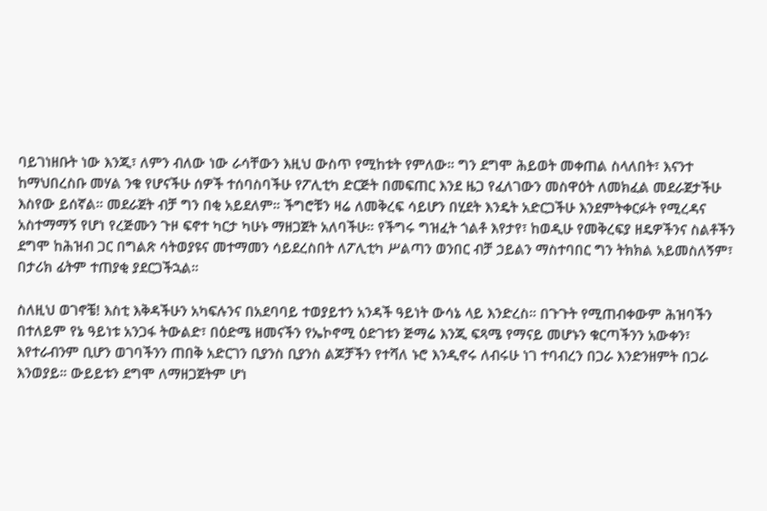ባይገነዘቡት ነው እንጂ፣ ለምን ብለው ነው ራሳቸውን እዚህ ውስጥ የሚከቱት የምለው። ግን ደግሞ ሕይወት መቀጠል ስላለበት፣ እናንተ ከማህበረስቡ መሃል ንቁ የሆናችሁ ሰዎች ተሰባስባችሁ የፖሊቲካ ድርጅት በመፍጠር እንደ ዜጋ የፈለገውን መስዋዕት ለመክፈል መደራጀታችሁ እስየው ይሰኛል። መደራጀት ብቻ ግን በቂ አይደለም። ችግሮቹን ዛሬ ለመቅረፍ ሳይሆን በሂደት እንዴት አድርጋችሁ እንደምትቀርፉት የሚረዳና አስተማማኝ የሆነ የረጅሙን ጉዞ ፍኖተ ካርታ ካሁኑ ማዘጋጀት አለባችሁ። የችግሩ ግዝፈት ጎልቶ እየታየ፣ ከወዲሁ የመቅረፍያ ዘዴዎችንና ስልቶችን ደግሞ ከሕዝብ ጋር በግልጽ ሳትወያዩና መተማመን ሳይደረስበት ለፖሊቲካ ሥልጣን ወንበር ብቻ ኃይልን ማስተባበር ግን ትክክል አይመስለኝም፣ በታሪክ ፊትም ተጠያቂ ያደርጋችኋል።

ስለዚህ ወገኖቼ! እስቲ እቅዳችሁን አካፍሉንና በአደባባይ ተወያይተን አንዳች ዓይነት ውሳኔ ላይ እንድረስ። በጉጉት የሚጠብቀውም ሕዝባችን በተለይም የኔ ዓይነቱ አንጋፋ ትውልድ፣ በዕድሜ ዘመናችን የኤኮኖሚ ዕድገቱን ጅማሬ እንጂ ፍጻሜ የማናይ መሆኑን ቁርጣችንን አውቀን፣ እየተራብንም ቢሆን ወገባችንን ጠበቅ አድርገን ቢያንስ ቢያንስ ልጆቻችን የተሻለ ኑሮ እንዲኖሩ ለብሩሁ ነገ ተባብረን በጋራ እንድንዘምት በጋራ እንወያይ። ውይይቱን ደግሞ ለማዘጋጀትም ሆነ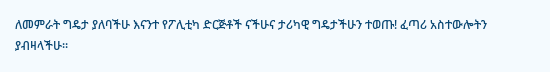ለመምራት ግዴታ ያለባችሁ እናንተ የፖሊቲካ ድርጅቶች ናችሁና ታሪካዊ ግዴታችሁን ተወጡ! ፈጣሪ አስተውሎትን ያብዛላችሁ።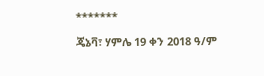*******

ጄኔቫ፣ ሃምሌ 19 ቀን 2018 ዓ/ም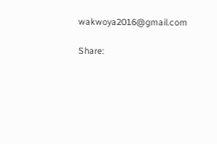wakwoya2016@gmail.com

Share: